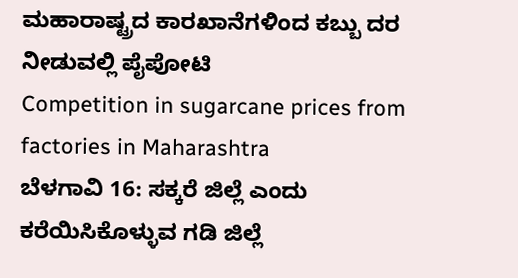ಮಹಾರಾಷ್ಟ್ರದ ಕಾರಖಾನೆಗಳಿಂದ ಕಬ್ಬು ದರ ನೀಡುವಲ್ಲಿ ಪೈಪೋಟಿ
Competition in sugarcane prices from factories in Maharashtra
ಬೆಳಗಾವಿ 16: ಸಕ್ಕರೆ ಜಿಲ್ಲೆ ಎಂದು ಕರೆಯಿಸಿಕೊಳ್ಳುವ ಗಡಿ ಜಿಲ್ಲೆ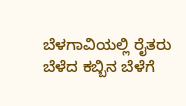ಬೆಳಗಾವಿಯಲ್ಲಿ ರೈತರು ಬೆಳೆದ ಕಬ್ಬಿನ ಬೆಳೆಗೆ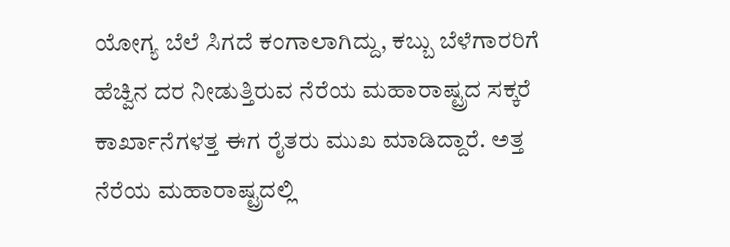ಯೋಗ್ಯ ಬೆಲೆ ಸಿಗದೆ ಕಂಗಾಲಾಗಿದ್ದು, ಕಬ್ಬು ಬೆಳೆಗಾರರಿಗೆ ಹೆಚ್ವಿನ ದರ ನೀಡುತ್ತಿರುವ ನೆರೆಯ ಮಹಾರಾಷ್ಟ್ರದ ಸಕ್ಕರೆ ಕಾರ್ಖಾನೆಗಳತ್ತ ಈಗ ರೈತರು ಮುಖ ಮಾಡಿದ್ದಾರೆ. ಅತ್ತ ನೆರೆಯ ಮಹಾರಾಷ್ಟ್ರದಲ್ಲಿ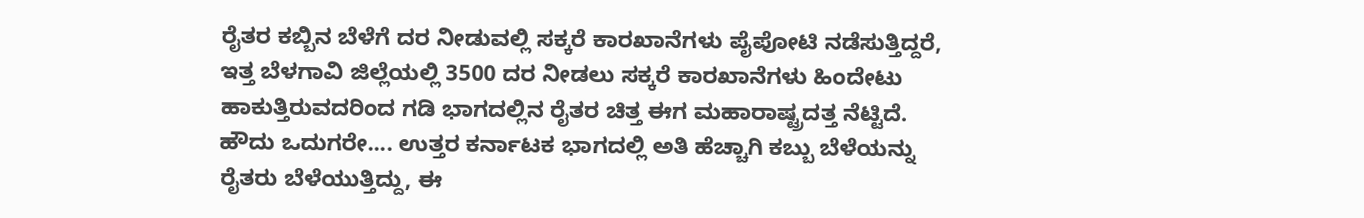ರೈತರ ಕಬ್ಬಿನ ಬೆಳೆಗೆ ದರ ನೀಡುವಲ್ಲಿ ಸಕ್ಕರೆ ಕಾರಖಾನೆಗಳು ಪೈಪೋಟಿ ನಡೆಸುತ್ತಿದ್ದರೆ, ಇತ್ತ ಬೆಳಗಾವಿ ಜಿಲ್ಲೆಯಲ್ಲಿ 3500 ದರ ನೀಡಲು ಸಕ್ಕರೆ ಕಾರಖಾನೆಗಳು ಹಿಂದೇಟು ಹಾಕುತ್ತಿರುವದರಿಂದ ಗಡಿ ಭಾಗದಲ್ಲಿನ ರೈತರ ಚಿತ್ತ ಈಗ ಮಹಾರಾಷ್ಟ್ರದತ್ತ ನೆಟ್ಟಿದೆ.
ಹೌದು ಒದುಗರೇ.... ಉತ್ತರ ಕರ್ನಾಟಕ ಭಾಗದಲ್ಲಿ ಅತಿ ಹೆಚ್ಚಾಗಿ ಕಬ್ಬು ಬೆಳೆಯನ್ನು ರೈತರು ಬೆಳೆಯುತ್ತಿದ್ದು, ಈ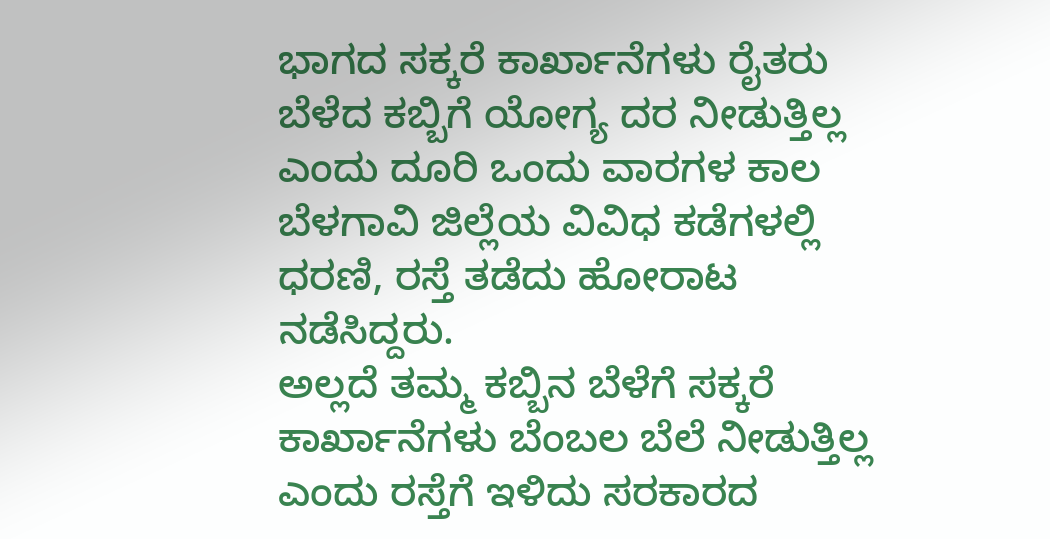ಭಾಗದ ಸಕ್ಕರೆ ಕಾರ್ಖಾನೆಗಳು ರೈತರು ಬೆಳೆದ ಕಬ್ಬಿಗೆ ಯೋಗ್ಯ ದರ ನೀಡುತ್ತಿಲ್ಲ ಎಂದು ದೂರಿ ಒಂದು ವಾರಗಳ ಕಾಲ ಬೆಳಗಾವಿ ಜಿಲ್ಲೆಯ ವಿವಿಧ ಕಡೆಗಳಲ್ಲಿ ಧರಣಿ, ರಸ್ತೆ ತಡೆದು ಹೋರಾಟ ನಡೆಸಿದ್ದರು.
ಅಲ್ಲದೆ ತಮ್ಮ ಕಬ್ಬಿನ ಬೆಳೆಗೆ ಸಕ್ಕರೆ ಕಾರ್ಖಾನೆಗಳು ಬೆಂಬಲ ಬೆಲೆ ನೀಡುತ್ತಿಲ್ಲ ಎಂದು ರಸ್ತೆಗೆ ಇಳಿದು ಸರಕಾರದ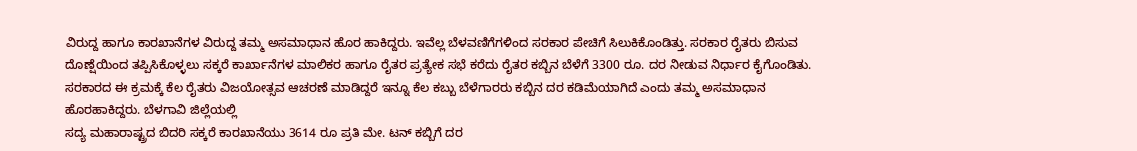ವಿರುದ್ದ ಹಾಗೂ ಕಾರಖಾನೆಗಳ ವಿರುದ್ದ ತಮ್ಮ ಅಸಮಾಧಾನ ಹೊರ ಹಾಕಿದ್ದರು. ಇವೆಲ್ಲ ಬೆಳವಣಿಗೆಗಳಿಂದ ಸರಕಾರ ಪೇಚಿಗೆ ಸಿಲುಕಿಕೊಂಡಿತ್ತು. ಸರಕಾರ ರೈತರು ಬಿಸುವ ದೊಣ್ಷೆಯಿಂದ ತಪ್ಪಿಸಿಕೊಳ್ಳಲು ಸಕ್ಕರೆ ಕಾರ್ಖಾನೆಗಳ ಮಾಲಿಕರ ಹಾಗೂ ರೈತರ ಪ್ರತ್ಯೇಕ ಸಭೆ ಕರೆದು ರೈತರ ಕಬ್ಬಿನ ಬೆಳೆಗೆ 3300 ರೂ. ದರ ನೀಡುವ ನಿರ್ಧಾರ ಕೈಗೊಂಡಿತು. ಸರಕಾರದ ಈ ಕ್ರಮಕ್ಕೆ ಕೆಲ ರೈತರು ವಿಜಯೋತ್ಸವ ಆಚರಣೆ ಮಾಡಿದ್ದರೆ ಇನ್ನೂ ಕೆಲ ಕಬ್ಬು ಬೆಳೆಗಾರರು ಕಬ್ಬಿನ ದರ ಕಡಿಮೆಯಾಗಿದೆ ಎಂದು ತಮ್ಮ ಅಸಮಾಧಾನ ಹೊರಹಾಕಿದ್ದರು. ಬೆಳಗಾವಿ ಜಿಲ್ಲೆಯಲ್ಲಿ
ಸದ್ಯ ಮಹಾರಾಷ್ಟ್ರದ ಬಿದರಿ ಸಕ್ಕರೆ ಕಾರಖಾನೆಯು 3614 ರೂ ಪ್ರತಿ ಮೇ. ಟನ್ ಕಬ್ಬಿಗೆ ದರ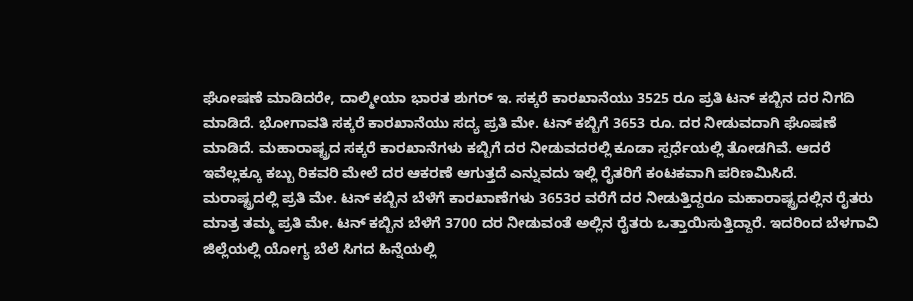ಘೋಷಣೆ ಮಾಡಿದರೇ, ದಾಲ್ಮೀಯಾ ಭಾರತ ಶುಗರ್ ಇ. ಸಕ್ಕರೆ ಕಾರಖಾನೆಯು 3525 ರೂ ಪ್ರತಿ ಟನ್ ಕಬ್ಬಿನ ದರ ನಿಗದಿ ಮಾಡಿದೆ. ಭೋಗಾವತಿ ಸಕ್ಕರೆ ಕಾರಖಾನೆಯು ಸದ್ಯ ಪ್ರತಿ ಮೇ. ಟನ್ ಕಬ್ಬಿಗೆ 3653 ರೂ. ದರ ನೀಡುವದಾಗಿ ಘೊಷಣೆ ಮಾಡಿದೆ. ಮಹಾರಾಷ್ಟ್ರದ ಸಕ್ಕರೆ ಕಾರಖಾನೆಗಳು ಕಬ್ಬಿಗೆ ದರ ನೀಡುವದರಲ್ಲಿ ಕೂಡಾ ಸ್ಪರ್ಧೆಯಲ್ಲಿ ತೋಡಗಿವೆ. ಆದರೆ ಇವೆಲ್ಲಕ್ಕೂ ಕಬ್ಬು ರಿಕವರಿ ಮೇಲೆ ದರ ಆಕರಣೆ ಆಗುತ್ತದೆ ಎನ್ನುವದು ಇಲ್ಲಿ ರೈತರಿಗೆ ಕಂಟಕವಾಗಿ ಪರಿಣಮಿಸಿದೆ.
ಮರಾಷ್ಟ್ರದಲ್ಲಿ ಪ್ರತಿ ಮೇ. ಟನ್ ಕಬ್ಬಿನ ಬೆಳೆಗೆ ಕಾರಖಾಣೆಗಳು 3653ರ ವರೆಗೆ ದರ ನೀಡುತ್ತಿದ್ದರೂ ಮಹಾರಾಷ್ಟ್ರದಲ್ಲಿನ ರೈತರು ಮಾತ್ರ ತಮ್ಮ ಪ್ರತಿ ಮೇ. ಟನ್ ಕಬ್ಬಿನ ಬೆಳೆಗೆ 3700 ದರ ನೀಡುವಂತೆ ಅಲ್ಲಿನ ರೈತರು ಒತ್ತಾಯಿಸುತ್ತಿದ್ದಾರೆ. ಇದರಿಂದ ಬೆಳಗಾವಿ ಜಿಲ್ಲೆಯಲ್ಲಿ ಯೋಗ್ಯ ಬೆಲೆ ಸಿಗದ ಹಿನ್ನೆಯಲ್ಲಿ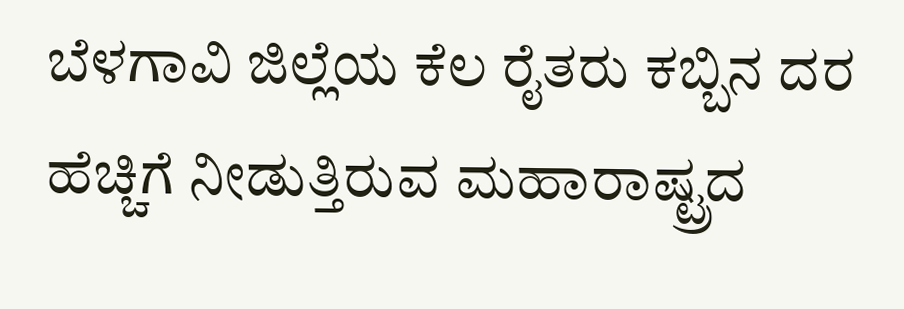ಬೆಳಗಾವಿ ಜಿಲ್ಲೆಯ ಕೆಲ ರೈತರು ಕಬ್ಬಿನ ದರ ಹೆಚ್ಚಿಗೆ ನೀಡುತ್ತಿರುವ ಮಹಾರಾಷ್ಟ್ರದ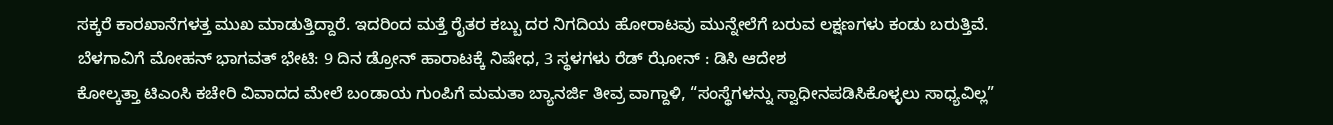ಸಕ್ಕರೆ ಕಾರಖಾನೆಗಳತ್ತ ಮುಖ ಮಾಡುತ್ತಿದ್ದಾರೆ. ಇದರಿಂದ ಮತ್ತೆ ರೈತರ ಕಬ್ಬು ದರ ನಿಗದಿಯ ಹೋರಾಟವು ಮುನ್ನೇಲೆಗೆ ಬರುವ ಲಕ್ಷಣಗಳು ಕಂಡು ಬರುತ್ತಿವೆ.
ಬೆಳಗಾವಿಗೆ ಮೋಹನ್ ಭಾಗವತ್ ಭೇಟಿ: 9 ದಿನ ಡ್ರೋನ್ ಹಾರಾಟಕ್ಕೆ ನಿಷೇಧ, 3 ಸ್ಥಳಗಳು ರೆಡ್ ಝೋನ್ : ಡಿಸಿ ಆದೇಶ
ಕೋಲ್ಕತ್ತಾ ಟಿಎಂಸಿ ಕಚೇರಿ ವಿವಾದದ ಮೇಲೆ ಬಂಡಾಯ ಗುಂಪಿಗೆ ಮಮತಾ ಬ್ಯಾನರ್ಜಿ ತೀವ್ರ ವಾಗ್ದಾಳಿ, “ಸಂಸ್ಥೆಗಳನ್ನು ಸ್ವಾಧೀನಪಡಿಸಿಕೊಳ್ಳಲು ಸಾಧ್ಯವಿಲ್ಲ”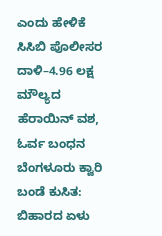ಎಂದು ಹೇಳಿಕೆ
ಸಿಸಿಬಿ ಪೊಲೀಸರ ದಾಳಿ–4.96 ಲಕ್ಷ ಮೌಲ್ಯದ ಹೆರಾಯಿನ್ ವಶ, ಓರ್ವ ಬಂಧನ
ಬೆಂಗಳೂರು ಕ್ವಾರಿ ಬಂಡೆ ಕುಸಿತ: ಬಿಹಾರದ ಏಳು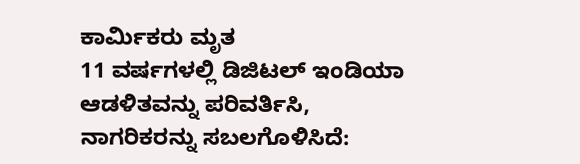ಕಾರ್ಮಿಕರು ಮೃತ
11 ವರ್ಷಗಳಲ್ಲಿ ಡಿಜಿಟಲ್ ಇಂಡಿಯಾ ಆಡಳಿತವನ್ನು ಪರಿವರ್ತಿಸಿ, ನಾಗರಿಕರನ್ನು ಸಬಲಗೊಳಿಸಿದೆ: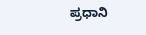ಪ್ರಧಾನಿ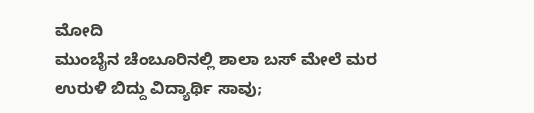ಮೋದಿ
ಮುಂಬೈನ ಚೆಂಬೂರಿನಲ್ಲಿ ಶಾಲಾ ಬಸ್ ಮೇಲೆ ಮರ ಉರುಳಿ ಬಿದ್ದು ವಿದ್ಯಾರ್ಥಿ ಸಾವು;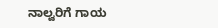ನಾಲ್ವರಿಗೆ ಗಾಯ